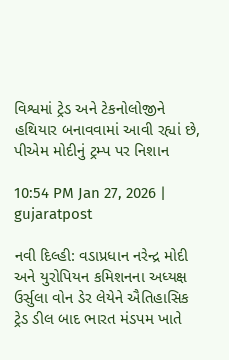વિશ્વમાં ટ્રેડ અને ટેકનોલોજીને હથિયાર બનાવવામાં આવી રહ્યાં છે, પીએમ મોદીનું ટ્રમ્પ પર નિશાન

10:54 PM Jan 27, 2026 | gujaratpost

નવી દિલ્હી: વડાપ્રધાન નરેન્દ્ર મોદી અને યુરોપિયન કમિશનના અધ્યક્ષ ઉર્સુલા વોન ડેર લેયેને ઐતિહાસિક ટ્રેડ ડીલ બાદ ભારત મંડપમ ખાતે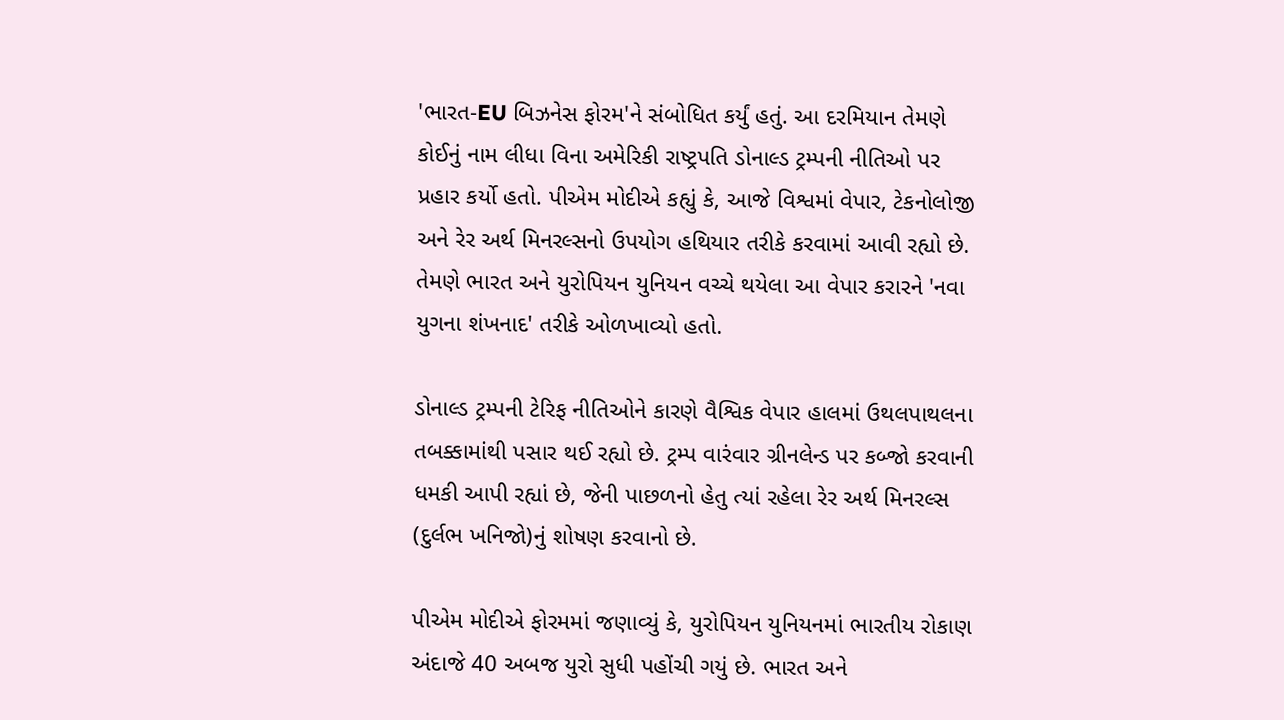'ભારત-EU બિઝનેસ ફોરમ'ને સંબોધિત કર્યું હતું. આ દરમિયાન તેમણે કોઈનું નામ લીધા વિના અમેરિકી રાષ્ટ્રપતિ ડોનાલ્ડ ટ્રમ્પની નીતિઓ પર પ્રહાર કર્યો હતો. પીએમ મોદીએ કહ્યું કે, આજે વિશ્વમાં વેપાર, ટેકનોલોજી અને રેર અર્થ મિનરલ્સનો ઉપયોગ હથિયાર તરીકે કરવામાં આવી રહ્યો છે. તેમણે ભારત અને યુરોપિયન યુનિયન વચ્ચે થયેલા આ વેપાર કરારને 'નવા યુગના શંખનાદ' તરીકે ઓળખાવ્યો હતો.

ડોનાલ્ડ ટ્રમ્પની ટેરિફ નીતિઓને કારણે વૈશ્વિક વેપાર હાલમાં ઉથલપાથલના તબક્કામાંથી પસાર થઈ રહ્યો છે. ટ્રમ્પ વારંવાર ગ્રીનલેન્ડ પર કબ્જો કરવાની ધમકી આપી રહ્યાં છે, જેની પાછળનો હેતુ ત્યાં રહેલા રેર અર્થ મિનરલ્સ (દુર્લભ ખનિજો)નું શોષણ કરવાનો છે.

પીએમ મોદીએ ફોરમમાં જણાવ્યું કે, યુરોપિયન યુનિયનમાં ભારતીય રોકાણ અંદાજે 40 અબજ યુરો સુધી પહોંચી ગયું છે. ભારત અને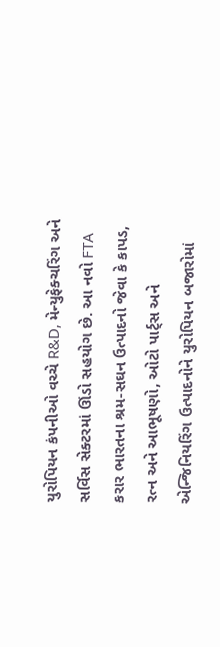યુરોપિયન કંપનીઓ વચ્ચે R&D, મેન્યુફેક્ચરિંગ અને સર્વિસ સેક્ટરમાં ઊંડો સહયોગ છે. આ નવો FTA કરાર ભારતના શ્રમ-સઘન ઉત્પાદનો જેવા કે કાપડ, રત્ન અને આભૂષણો, ઓટો પાર્ટ્સ અને એન્જિનિયરિંગ ઉત્પાદનોને યુરોપિયન બજારોમાં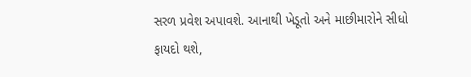સરળ પ્રવેશ અપાવશે. આનાથી ખેડૂતો અને માછીમારોને સીધો ફાયદો થશે,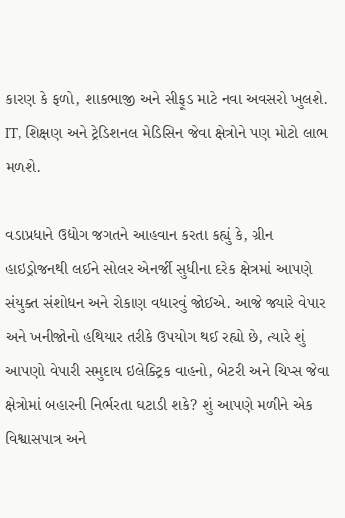કારણ કે ફળો, શાકભાજી અને સીફૂડ માટે નવા અવસરો ખુલશે. IT, શિક્ષણ અને ટ્રેડિશનલ મેડિસિન જેવા ક્ષેત્રોને પણ મોટો લાભ મળશે.

વડાપ્રધાને ઉદ્યોગ જગતને આહવાન કરતા કહ્યું કે, ગ્રીન હાઇડ્રોજનથી લઈને સોલર એનર્જી સુધીના દરેક ક્ષેત્રમાં આપણે સંયુક્ત સંશોધન અને રોકાણ વધારવું જોઈએ. આજે જ્યારે વેપાર અને ખનીજોનો હથિયાર તરીકે ઉપયોગ થઈ રહ્યો છે, ત્યારે શું આપણો વેપારી સમુદાય ઇલેક્ટ્રિક વાહનો, બેટરી અને ચિપ્સ જેવા ક્ષેત્રોમાં બહારની નિર્ભરતા ઘટાડી શકે? શું આપણે મળીને એક વિશ્વાસપાત્ર અને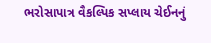ભરોસાપાત્ર વૈકલ્પિક સપ્લાય ચેઈનનું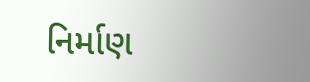નિર્માણ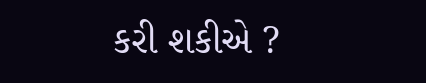કરી શકીએ ?